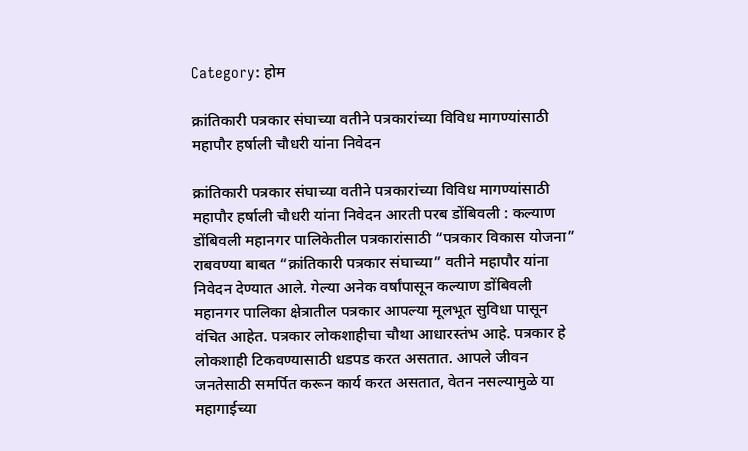Category: होम

क्रांतिकारी पत्रकार संघाच्या वतीने पत्रकारांच्या विविध मागण्यांसाठी महापौर हर्षाली चौधरी यांना निवेदन

क्रांतिकारी पत्रकार संघाच्या वतीने पत्रकारांच्या विविध मागण्यांसाठी महापौर हर्षाली चौधरी यांना निवेदन आरती परब डोंबिवली : कल्याण डोंबिवली महानगर पालिकेतील पत्रकारांसाठी “पत्रकार विकास योजना” राबवण्या बाबत “क्रांतिकारी पत्रकार संघाच्या” वतीने महापौर यांना निवेदन देण्यात आले. गेल्या अनेक वर्षांपासून कल्याण डोंबिवली महानगर पालिका क्षेत्रातील पत्रकार आपल्या मूलभूत सुविधा पासून वंचित आहेत. पत्रकार लोकशाहीचा चौथा आधारस्तंभ आहे. पत्रकार हे लोकशाही टिकवण्यासाठी धडपड करत असतात. आपले जीवन जनतेसाठी समर्पित करून कार्य करत असतात, वेतन नसल्यामुळे या महागाईच्या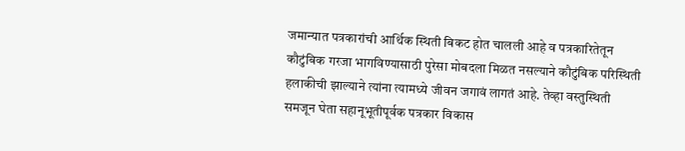जमान्यात पत्रकारांची आर्थिक स्थिती बिकट होत चालली आहे व पत्रकारितेतून कौटुंबिक गरजा भागविण्यासाठी पुरेसा मोबदला मिळत नसल्याने कौटुंबिक परिस्थिती हलाकीची झाल्याने त्यांना त्यामध्ये जीवन जगावं लागतं आहे. तेव्हा वस्तुस्थिती समजून घेता सहानूभूतीपूर्वक पत्रकार विकास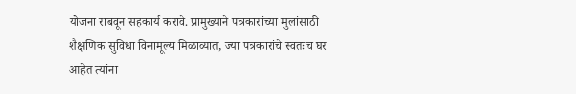योजना राबवून सहकार्य करावे. प्रामुख्याने पत्रकारांच्या मुलांसाठी शैक्षणिक सुविधा विनामूल्य मिळाव्यात, ज्या पत्रकारांचे स्वतःच घर आहेत त्यांना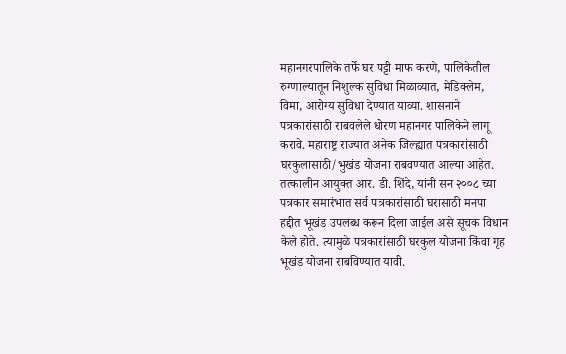महानगरपालिके तर्फे घर पट्टी माफ करणे, पालिकेतील रुग्णाल्यातून निशुल्क सुविधा मिळाव्यात, मेडिक्लेम, विमा, आरोग्य सुविधा देण्यात याव्या. शासनाने पत्रकारांसाठी राबवलेले धोरण महानगर पालिकेने लागू करावे. महाराष्ट्र राज्यात अनेक जिल्ह्यात पत्रकारांसाठी घरकुलासाठी/भुखंड योजना राबवण्यात आल्या आहेत. तत्कालीन आयुक्त आर. डी. शिंदे, यांनी सन २००८ च्या पत्रकार समारंभात सर्व पत्रकारांसाठी घरासाठी मनपा हद्दीत भूखंड उपलब्ध करून दिला जाईल असे सूचक विधान केले होते. त्यामुळे पत्रकारांसाठी घरकुल योजना किंवा गृह भूखंड योजना राबविण्यात यावी.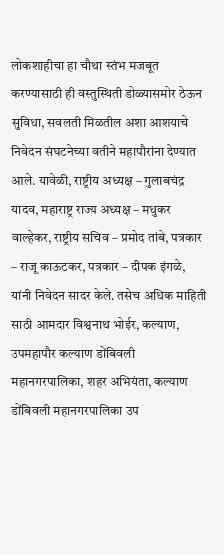लोकशाहीचा हा चौथा स्तंभ मजबूत करण्यासाठी ही वस्तुस्थिती डोळ्यासमोर ठेऊन सुविधा, सवलती मिळतील अशा आशयाचे निवेदन संघटनेच्या वतीने महापौरांना देण्यात आले. यावेळी, राष्ट्रीय अध्यक्ष – गुलाबचंद्र यादव, महाराष्ट्र राज्य अध्यक्ष – मधुकर वाल्हेकर, राष्ट्रीय सचिव – प्रमोद तांबे, पत्रकार – राजू काऊटकर, पत्रकार – दीपक इंगळे, यांनी निवेदन सादर केले. तसेच अधिक माहिती साठी आमदार विश्वनाथ भोईर, कल्याण, उपमहापौर कल्याण डोंबिवली महानगरपालिका, शहर अभियंता, कल्याण डोंबिवली महानगरपालिका उप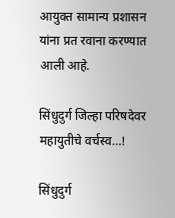आयुक्त सामान्य प्रशासन यांना प्रत रवाना करण्यात आली आहे.

सिंधुदुर्ग जिल्हा परिषदेवर महायुतीचे वर्चस्व…!

सिंधुदुर्ग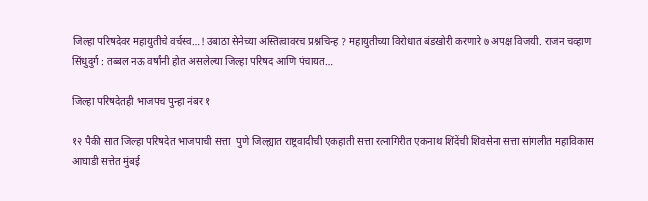जिल्हा परिषदेवर महायुतीचे वर्चस्व…! उबाठा सेनेच्या अस्तित्वावरच प्रश्नचिन्ह ? महायुतीच्या विरोधात बंडखोरी करणारे ७ अपक्ष विजयी. राजन चव्हाण सिंधुदुर्ग : तब्बल नऊ वर्षांनी होत असलेल्या जिल्हा परिषद आणि पंचायत…

जिल्हा परिषदेतही भाजपच पुन्हा नंबर १

१२ पैकी सात जिल्हा परिषदेत भाजपाची सत्ता  पुणे जिल्ह्यात राष्ट्रवादीची एकहाती सत्ता रत्नागिरीत एकनाथ शिंदेंची शिवसेना सत्ता सांगलीत महाविकास आघाडी सत्तेत मुंबई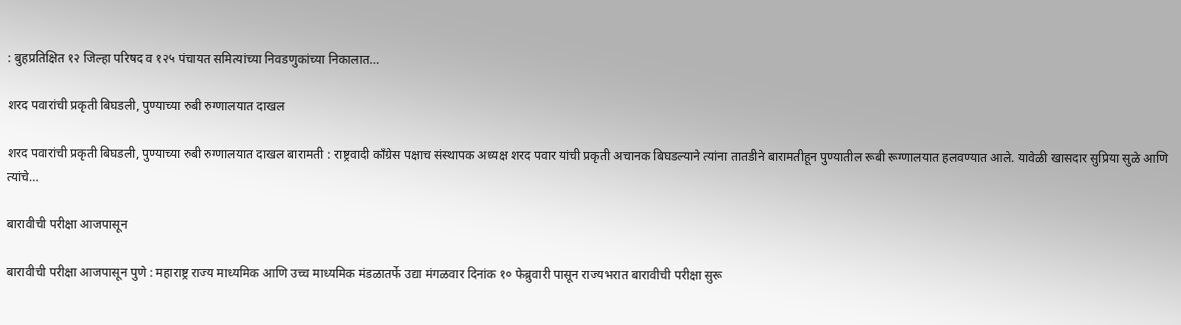: बुहप्रतिक्षित १२ जिल्हा परिषद व १२५ पंचायत समित्यांच्या निवडणुकांच्या निकालात…

शरद पवारांची प्रकृती बिघडली, पुण्याच्या रुबी रुग्णालयात दाखल

शरद पवारांची प्रकृती बिघडली, पुण्याच्या रुबी रुग्णालयात दाखल बारामती : राष्ट्रवादी काँग्रेस पक्षाच संस्थापक अध्यक्ष शरद पवार यांची प्रकृती अचानक बिघडल्याने त्यांना तातडीने बारामतीहून पुण्यातील रूबी रूग्णालयात हलवण्यात आले. यावेळी खासदार सुप्रिया सुळे आणि त्यांचे…

बारावीची परीक्षा आजपासून

बारावीची परीक्षा आजपासून पुणे : महाराष्ट्र राज्य माध्यमिक आणि उच्च माध्यमिक मंडळातर्फे उद्या मंगळवार दिनांक १० फेब्रुवारी पासून राज्यभरात बारावीची परीक्षा सुरू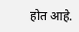होत आहे.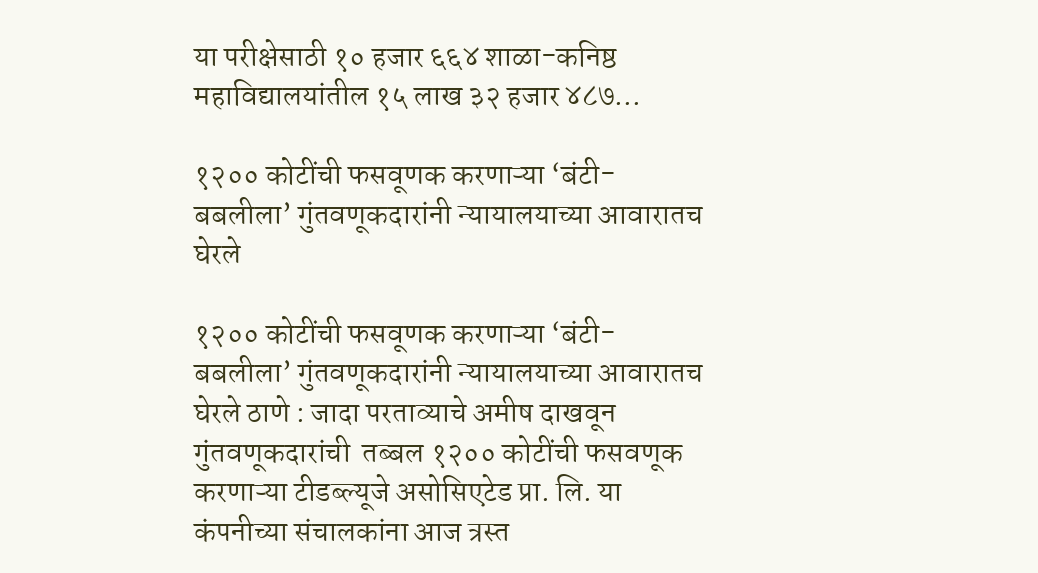या परीक्षेसाठी १० हजार ६६४ शाळा-कनिष्ठ महाविद्यालयांतील १५ लाख ३२ हजार ४८७…

१२०० कोटींची फसवूणक करणाऱ्या ‘बंटी-बबलीला’ गुंतवणूकदारांनी न्यायालयाच्या आवारातच घेरले

१२०० कोटींची फसवूणक करणाऱ्या ‘बंटी-बबलीला’ गुंतवणूकदारांनी न्यायालयाच्या आवारातच घेरले ठाणे : जादा परताव्याचे अमीष दाखवून गुंतवणूकदारांची  तब्बल १२०० कोटींची फसवणूक करणाऱ्या टीडब्ल्यूजे असोसिएटेड प्रा. लि. या कंपनीच्या संचालकांना आज त्रस्त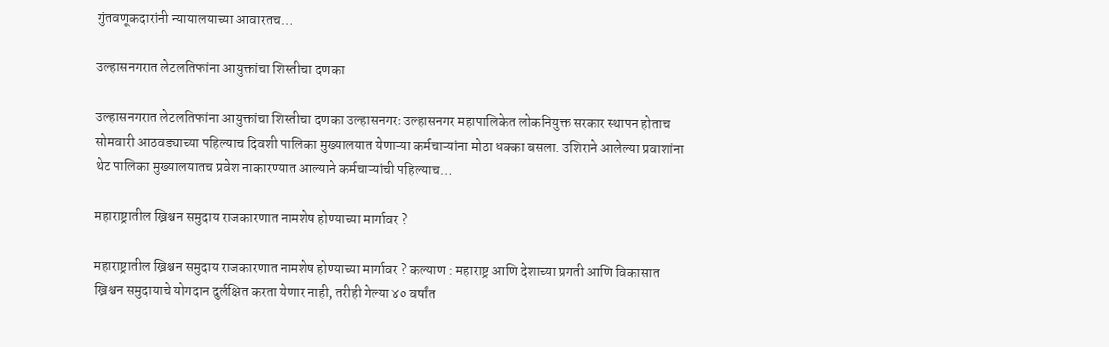गुंतवणूकदारांनी न्यायालयाच्या आवारतच…

उल्हासनगरात लेटलतिफांना आयुक्तांचा शिस्तीचा दणका

उल्हासनगरात लेटलतिफांना आयुक्तांचा शिस्तीचा दणका उल्हासनगरः उल्हासनगर महापालिकेत लोकनियुक्त सरकार स्थापन होताच सोमवारी आठवड्याच्या पहिल्याच दिवशी पालिका मुख्यालयात येणाऱ्या कर्मचाऱ्यांना मोठा धक्का बसला. उशिराने आलेल्या प्रवाशांना थेट पालिका मुख्यालयातच प्रवेश नाकारण्यात आल्याने कर्मचाऱ्यांची पहिल्याच…

महाराष्ट्रातील ख्रिश्चन समुदाय राजकारणात नामशेष होण्याच्या मार्गावर ?

महाराष्ट्रातील ख्रिश्चन समुदाय राजकारणात नामशेष होण्याच्या मार्गावर ? कल्याण : महाराष्ट्र आणि देशाच्या प्रगती आणि विकासात ख्रिश्चन समुदायाचे योगदान दुर्लक्षित करता येणार नाही, तरीही गेल्या ४० वर्षांत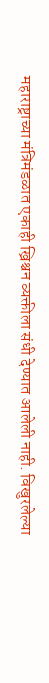महाराष्ट्राच्या मंत्रिमंडळात एकाही ख्रिश्चन व्यक्तीला संधी देण्यात आलेली नाही. विखुरलेल्या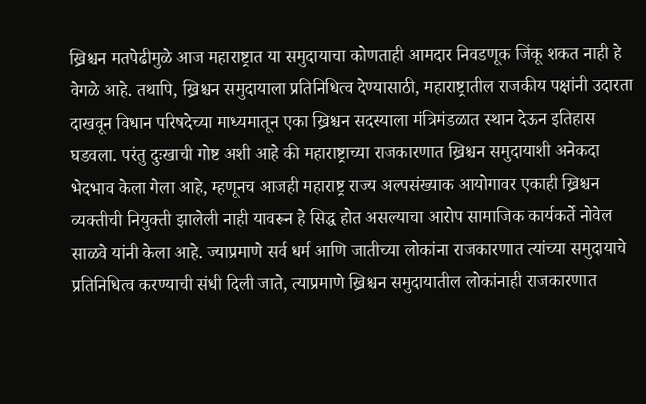ख्रिश्चन मतपेढीमुळे आज महाराष्ट्रात या समुदायाचा कोणताही आमदार निवडणूक जिंकू शकत नाही हे वेगळे आहे. तथापि, ख्रिश्चन समुदायाला प्रतिनिधित्व देण्यासाठी, महाराष्ट्रातील राजकीय पक्षांनी उदारता दाखवून विधान परिषदेच्या माध्यमातून एका ख्रिश्चन सदस्याला मंत्रिमंडळात स्थान देऊन इतिहास घडवला. परंतु दुःखाची गोष्ट अशी आहे की महाराष्ट्राच्या राजकारणात ख्रिश्चन समुदायाशी अनेकदा भेदभाव केला गेला आहे, म्हणूनच आजही महाराष्ट्र राज्य अल्पसंख्याक आयोगावर एकाही ख्रिश्चन व्यक्तीची नियुक्ती झालेली नाही यावरून हे सिद्ध होत असल्याचा आरोप सामाजिक कार्यकर्ते नोवेल साळवे यांनी केला आहे. ज्याप्रमाणे सर्व धर्म आणि जातीच्या लोकांना राजकारणात त्यांच्या समुदायाचे प्रतिनिधित्व करण्याची संधी दिली जाते, त्याप्रमाणे ख्रिश्चन समुदायातील लोकांनाही राजकारणात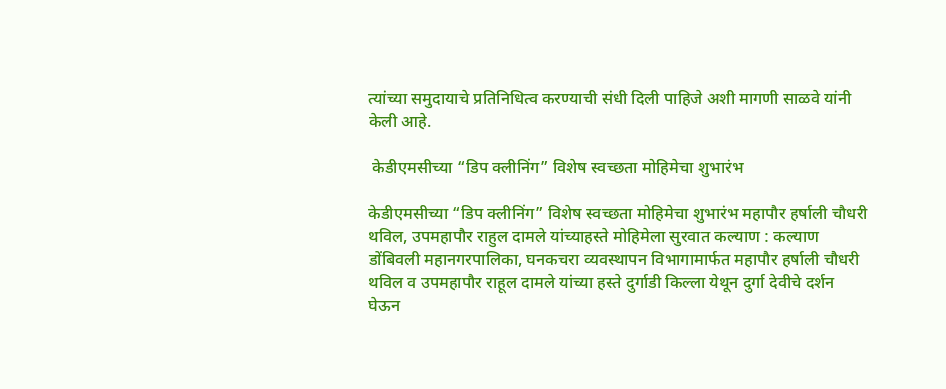त्यांच्या समुदायाचे प्रतिनिधित्व करण्याची संधी दिली पाहिजे अशी मागणी साळवे यांनी केली आहे.

 केडीएमसीच्या “डिप क्लीनिंग” विशेष स्वच्छता मोहिमेचा शुभारंभ

केडीएमसीच्या “डिप क्लीनिंग” विशेष स्वच्छता मोहिमेचा शुभारंभ महापौर हर्षाली चौधरी थविल, उपमहापौर राहुल दामले यांच्याहस्ते मोहिमेला सुरवात कल्याण : कल्याण डोंबिवली महानगरपालिका, घनकचरा व्यवस्थापन विभागामार्फत महापौर हर्षाली चौधरी थविल व उपमहापौर राहूल दामले यांच्या हस्ते दुर्गाडी किल्ला येथून दुर्गा देवीचे दर्शन घेऊन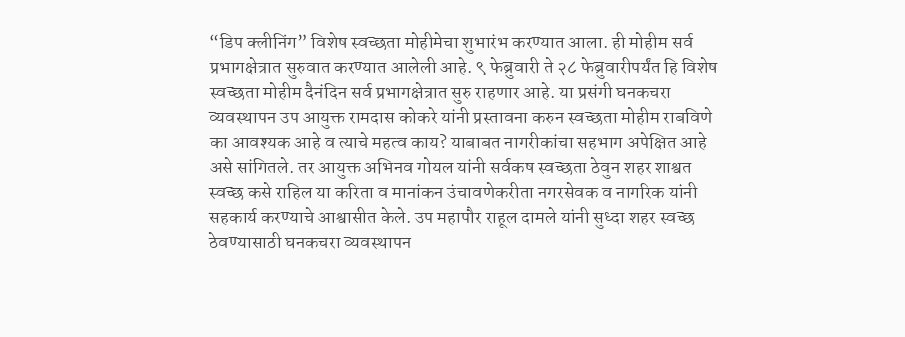“डिप क्लीनिंग” विशेष स्वच्छता मोहीमेचा शुभारंभ करण्यात आला. ही मोहीम सर्व प्रभागक्षेत्रात सुरुवात करण्यात आलेली आहे. ९ फेब्रुवारी ते २८ फेब्रुवारीपर्यंत हि विशेष स्वच्छता मोहीम दैनंदिन सर्व प्रभागक्षेत्रात सुरु राहणार आहे. या प्रसंगी घनकचरा व्यवस्थापन उप आयुक्त रामदास कोकरे यांनी प्रस्तावना करुन स्वच्छता मोहीम राबविणे का आवश्यक आहे व त्याचे महत्व काय? याबाबत नागरीकांचा सहभाग अपेक्षित आहे असे सांगितले. तर आयुक्त अभिनव गोयल यांनी सर्वकष स्वच्छता ठेवुन शहर शाश्वत स्वच्छ कसे राहिल या करिता व मानांकन उंचावणेकरीता नगरसेवक व नागरिक यांनी सहकार्य करण्याचे आश्वासीत केले. उप महापौर राहूल दामले यांनी सुध्दा शहर स्वच्छ ठेवण्यासाठी घनकचरा व्यवस्थापन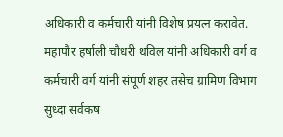अधिकारी व कर्मचारी यांनी विशेष प्रयत्न करावेत. महापौर हर्षाली चौधरी थविल यांनी अधिकारी वर्ग व कर्मचारी वर्ग यांनी संपूर्ण शहर तसेच ग्रामिण विभाग सुध्दा सर्वकष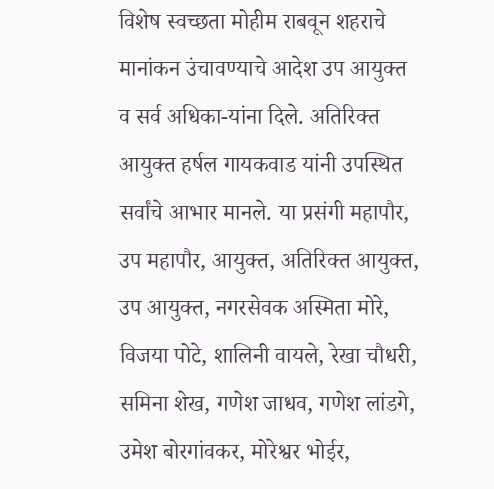विशेष स्वच्छता मोहीम राबवून शहराचे मानांकन उंचावण्याचे आदेश उप आयुक्त व सर्व अधिका-यांना दिले. अतिरिक्त आयुक्त हर्षल गायकवाड यांनी उपस्थित सर्वांचे आभार मानले. या प्रसंगी महापौर, उप महापौर, आयुक्त, अतिरिक्त आयुक्त, उप आयुक्त, नगरसेवक अस्मिता मोरे, विजया पोटे, शालिनी वायले, रेखा चौधरी, समिना शेख, गणेश जाधव, गणेश लांडगे, उमेश बोरगांवकर, मोरेश्वर भोईर,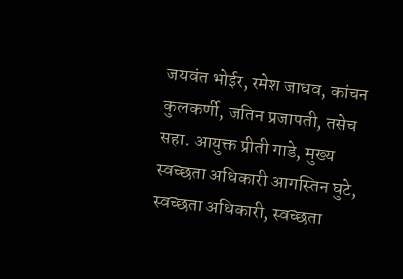जयवंत भोईर, रमेश जाधव, कांचन कुलकर्णी, जतिन प्रजापती, तसेच सहा. आयुक्त प्रीती गाडे, मुख्य स्वच्छता अधिकारी आगस्तिन घुटे,  स्वच्छता अधिकारी, स्वच्छता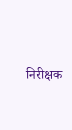निरीक्षक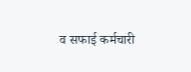व सफाई कर्मचारी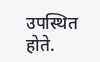उपस्थित होते.